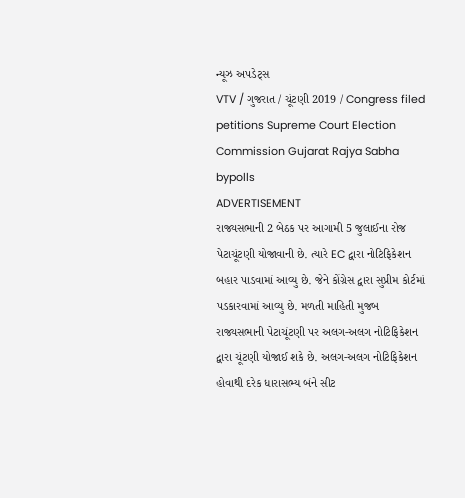ન્યૂઝ અપડેટ્સ
VTV / ગુજરાત / ચૂંટણી 2019 / Congress filed petitions Supreme Court Election Commission Gujarat Rajya Sabha bypolls
ADVERTISEMENT
રાજ્યસભાની 2 બેઠક પર આગામી 5 જુલાઈના રોજ પેટાચૂંટણી યોજાવાની છે. ત્યારે EC દ્વારા નોટિફિકેશન બહાર પાડવામાં આવ્યુ છે. જેને કોંગ્રેસ દ્વારા સુપ્રીમ કોર્ટમાં પડકારવામાં આવ્યુ છે. મળતી માહિતી મુજબ રાજ્યસભાની પેટાચૂંટણી પર અલગ-અલગ નોટિફિકેશન દ્વારા ચૂંટણી યોજાઈ શકે છે. અલગ-અલગ નોટિફિકેશન હોવાથી દરેક ધારાસભ્ય બંને સીટ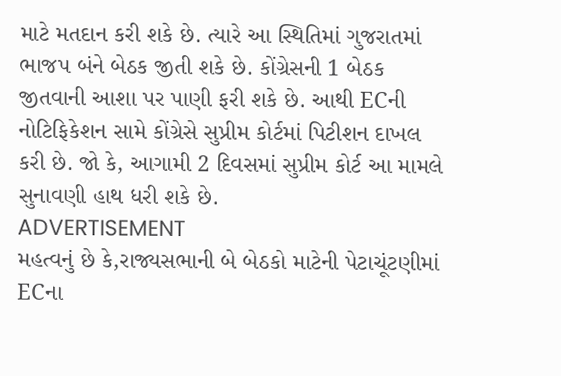માટે મતદાન કરી શકે છે. ત્યારે આ સ્થિતિમાં ગુજરાતમાં ભાજપ બંને બેઠક જીતી શકે છે. કોંગ્રેસની 1 બેઠક જીતવાની આશા પર પાણી ફરી શકે છે. આથી ECની નોટિફિકેશન સામે કોંગ્રેસે સુપ્રીમ કોર્ટમાં પિટીશન દાખલ કરી છે. જો કે, આગામી 2 દિવસમાં સુપ્રીમ કોર્ટ આ મામલે સુનાવણી હાથ ધરી શકે છે.
ADVERTISEMENT
મહત્વનું છે કે,રાજ્યસભાની બે બેઠકો માટેની પેટાચૂંટણીમાં ECના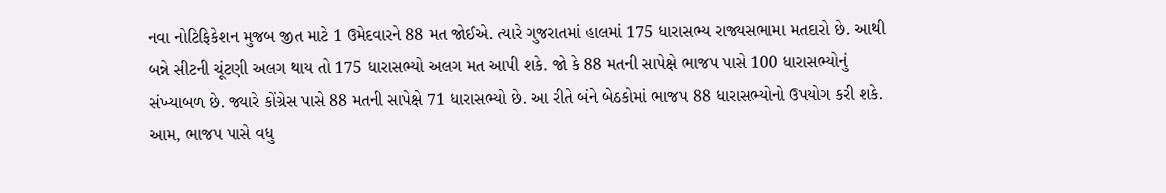નવા નોટિફિકેશન મુજબ જીત માટે 1 ઉમેદવારને 88 મત જોઈએ. ત્યારે ગુજરાતમાં હાલમાં 175 ધારાસભ્ય રાજ્યસભામા મતદારો છે. આથી બન્ને સીટની ચૂંટણી અલગ થાય તો 175 ધારાસભ્યો અલગ મત આપી શકે. જો કે 88 મતની સાપેક્ષે ભાજપ પાસે 100 ધારાસભ્યોનું સંખ્યાબળ છે. જ્યારે કોંગ્રેસ પાસે 88 મતની સાપેક્ષે 71 ધારાસભ્યો છે. આ રીતે બંને બેઠકોમાં ભાજપ 88 ધારાસભ્યોનો ઉપયોગ કરી શકે. આમ, ભાજપ પાસે વધુ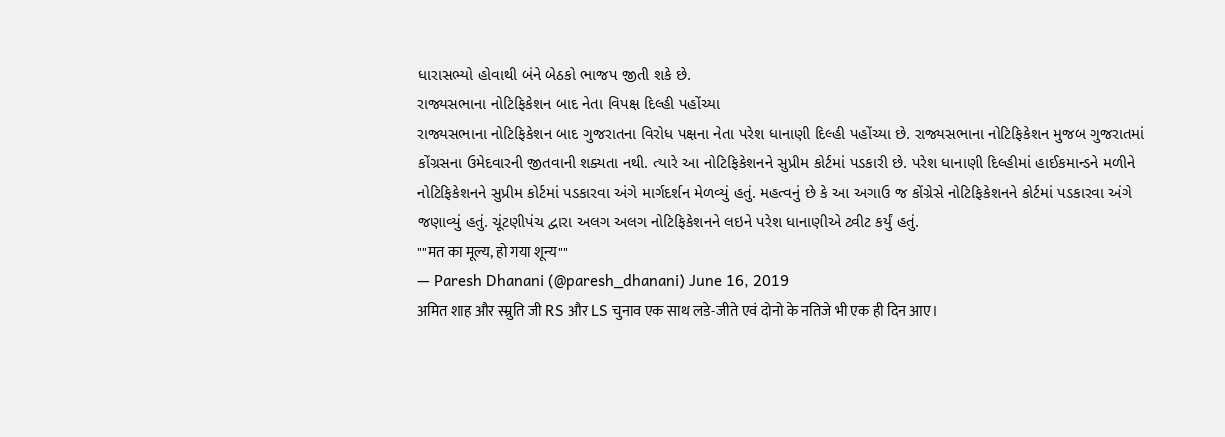ધારાસભ્યો હોવાથી બંને બેઠકો ભાજપ જીતી શકે છે.
રાજ્યસભાના નોટિફિકેશન બાદ નેતા વિપક્ષ દિલ્હી પહોંચ્યા
રાજ્યસભાના નોટિફિકેશન બાદ ગુજરાતના વિરોધ પક્ષના નેતા પરેશ ધાનાણી દિલ્હી પહોંચ્યા છે. રાજ્યસભાના નોટિફિકેશન મુજબ ગુજરાતમાં કોંગ્રસના ઉમેદવારની જીતવાની શક્યતા નથી. ત્યારે આ નોટિફિકેશનને સુપ્રીમ કોર્ટમાં પડકારી છે. પરેશ ધાનાણી દિલ્હીમાં હાઈકમાન્ડને મળીને નોટિફિકેશનને સુપ્રીમ કોર્ટમાં પડકારવા અંગે માર્ગદર્શન મેળવ્યું હતું. મહત્વનું છે કે આ અગાઉ જ કોંગ્રેસે નોટિફિકેશનને કોર્ટમાં પડકારવા અંગે જણાવ્યું હતું. ચૂંટણીપંચ દ્વારા અલગ અલગ નોટિફિકેશનને લઇને પરેશ ધાનાણીએ ટ્વીટ કર્યું હતું.
""मत का मूल्य, हो गया शून्य""
— Paresh Dhanani (@paresh_dhanani) June 16, 2019
अमित शाह और स्म्रुति जी RS और LS चुनाव एक साथ लडे-जीते एवं दोनो के नतिजे भी एक ही दिन आए।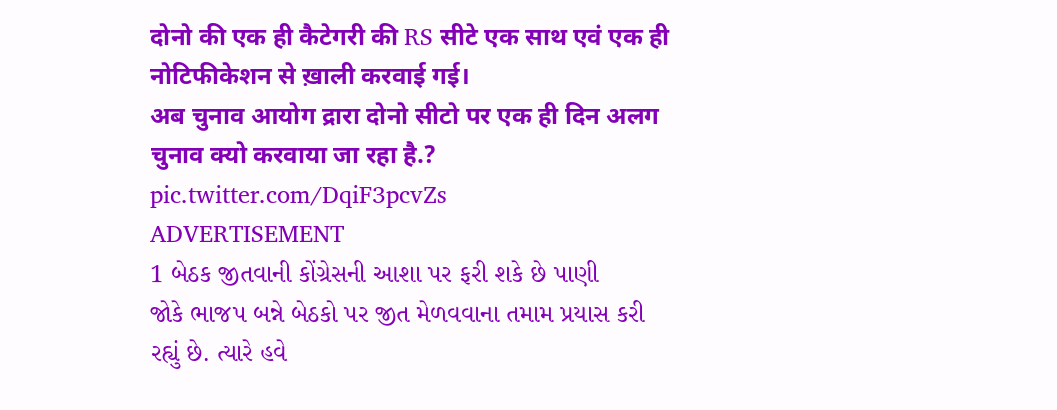दोनो की एक ही कैटेगरी की RS सीटे एक साथ एवं एक ही नोटिफीकेशन से ख़ाली करवाई गई।
अब चुनाव आयोग द्रारा दोनो सीटो पर एक ही दिन अलग चुनाव क्यो करवाया जा रहा है.? pic.twitter.com/DqiF3pcvZs
ADVERTISEMENT
1 બેઠક જીતવાની કોંગ્રેસની આશા પર ફરી શકે છે પાણી
જોકે ભાજપ બન્ને બેઠકો પર જીત મેળવવાના તમામ પ્રયાસ કરી રહ્યું છે. ત્યારે હવે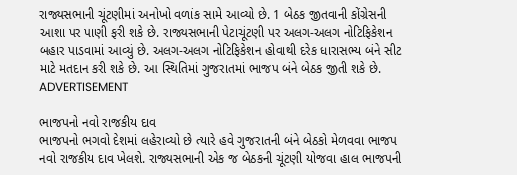રાજ્યસભાની ચૂંટણીમાં અનોખો વળાંક સામે આવ્યો છે. 1 બેઠક જીતવાની કોંગ્રેસની આશા પર પાણી ફરી શકે છે. રાજ્યસભાની પેટાચૂંટણી પર અલગ-અલગ નોટિફિકેશન બહાર પાડવામાં આવ્યું છે. અલગ-અલગ નોટિફિકેશન હોવાથી દરેક ધારાસભ્ય બંને સીટ માટે મતદાન કરી શકે છે. આ સ્થિતિમાં ગુજરાતમાં ભાજપ બંને બેઠક જીતી શકે છે.
ADVERTISEMENT

ભાજપનો નવો રાજકીય દાવ
ભાજપનો ભગવો દેશમાં લહેરાવ્યો છે ત્યારે હવે ગુજરાતની બંને બેઠકો મેળવવા ભાજપ નવો રાજકીય દાવ ખેલશે. રાજ્યસભાની એક જ બેઠકની ચૂંટણી યોજવા હાલ ભાજપની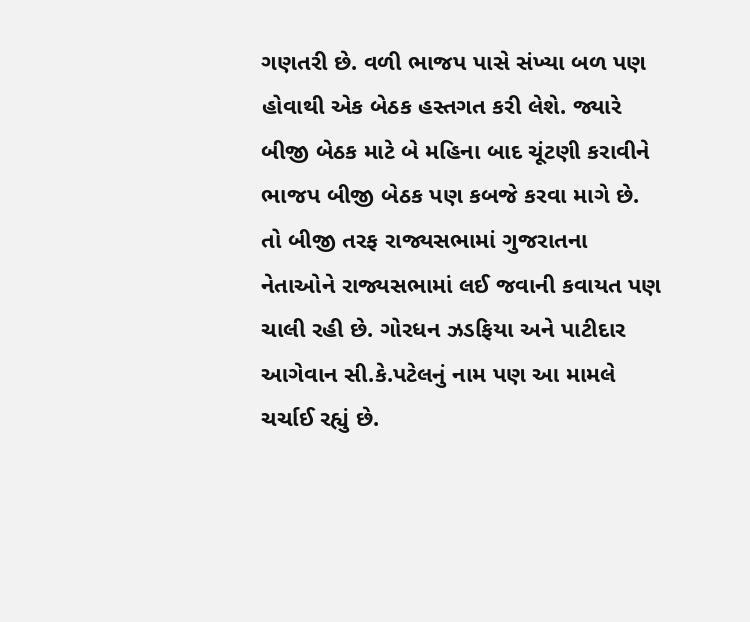ગણતરી છે. વળી ભાજપ પાસે સંખ્યા બળ પણ હોવાથી એક બેઠક હસ્તગત કરી લેશે. જ્યારે બીજી બેઠક માટે બે મહિના બાદ ચૂંટણી કરાવીને ભાજપ બીજી બેઠક પણ કબજે કરવા માગે છે. તો બીજી તરફ રાજ્યસભામાં ગુજરાતના નેતાઓને રાજ્યસભામાં લઈ જવાની કવાયત પણ ચાલી રહી છે. ગોરધન ઝડફિયા અને પાટીદાર આગેવાન સી.કે.પટેલનું નામ પણ આ મામલે ચર્ચાઈ રહ્યું છે.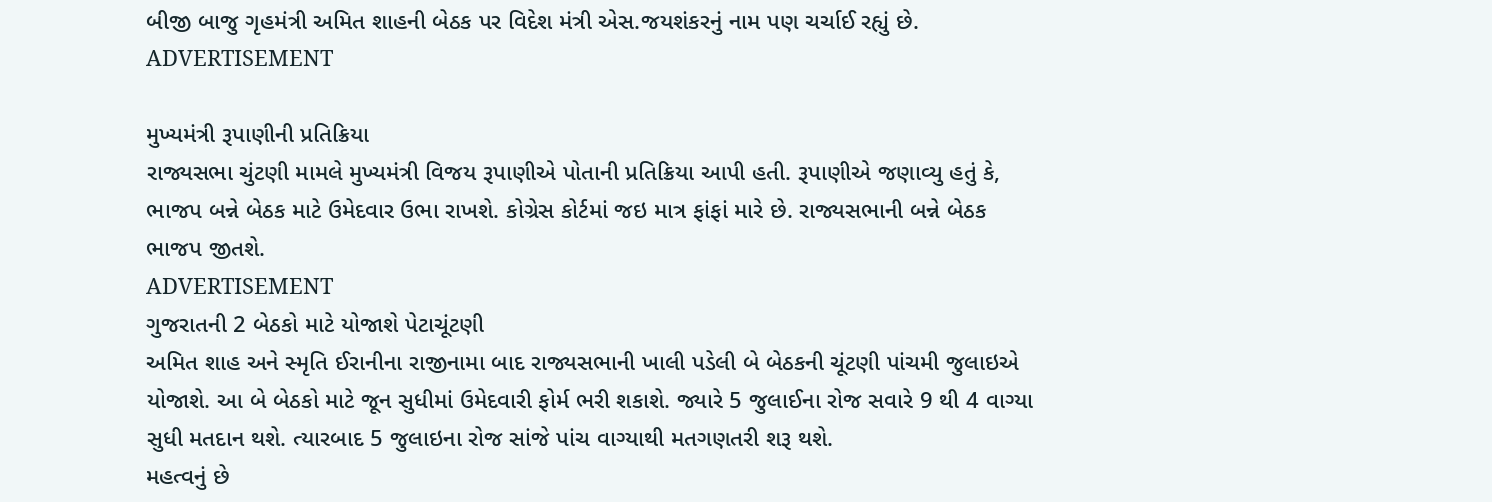બીજી બાજુ ગૃહમંત્રી અમિત શાહની બેઠક પર વિદેશ મંત્રી એસ.જયશંકરનું નામ પણ ચર્ચાઈ રહ્યું છે.
ADVERTISEMENT

મુખ્યમંત્રી રૂપાણીની પ્રતિક્રિયા
રાજ્યસભા ચુંટણી મામલે મુખ્યમંત્રી વિજય રૂપાણીએ પોતાની પ્રતિક્રિયા આપી હતી. રૂપાણીએ જણાવ્યુ હતું કે, ભાજપ બન્ને બેઠક માટે ઉમેદવાર ઉભા રાખશે. કોગ્રેસ કોર્ટમાં જઇ માત્ર ફાંફાં મારે છે. રાજ્યસભાની બન્ને બેઠક ભાજપ જીતશે.
ADVERTISEMENT
ગુજરાતની 2 બેઠકો માટે યોજાશે પેટાચૂંટણી
અમિત શાહ અને સ્મૃતિ ઈરાનીના રાજીનામા બાદ રાજ્યસભાની ખાલી પડેલી બે બેઠકની ચૂંટણી પાંચમી જુલાઇએ યોજાશે. આ બે બેઠકો માટે જૂન સુધીમાં ઉમેદવારી ફોર્મ ભરી શકાશે. જ્યારે 5 જુલાઈના રોજ સવારે 9 થી 4 વાગ્યા સુધી મતદાન થશે. ત્યારબાદ 5 જુલાઇના રોજ સાંજે પાંચ વાગ્યાથી મતગણતરી શરૂ થશે.
મહત્વનું છે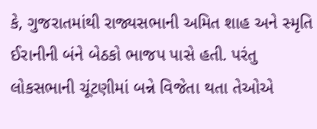કે, ગુજરાતમાંથી રાજ્યસભાની અમિત શાહ અને સ્મૃતિ ઈરાનીની બંને બેઠકો ભાજપ પાસે હતી. પરંતુ લોકસભાની ચૂંટણીમાં બન્ને વિજેતા થતા તેઓએ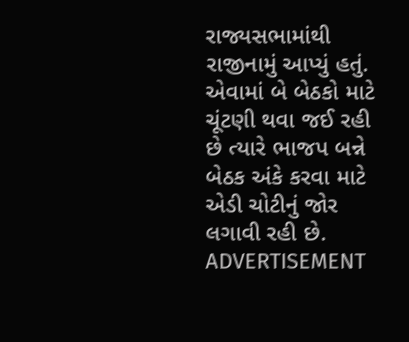રાજ્યસભામાંથી રાજીનામું આપ્યું હતું. એવામાં બે બેઠકો માટે ચૂંટણી થવા જઈ રહી છે ત્યારે ભાજપ બન્ને બેઠક અંકે કરવા માટે એડી ચોટીનું જોર લગાવી રહી છે.
ADVERTISEMENT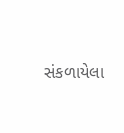સંકળાયેલા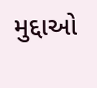મુદ્દાઓ